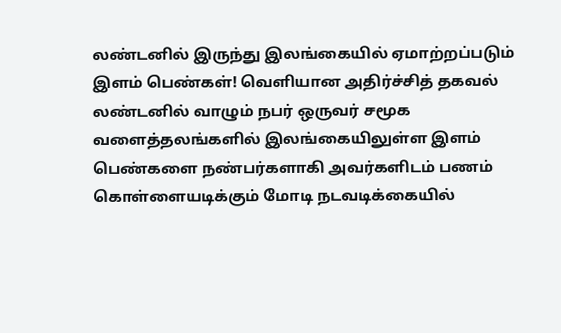லண்டனில் இருந்து இலங்கையில் ஏமாற்றப்படும் இளம் பெண்கள்! வெளியான அதிர்ச்சித் தகவல்
லண்டனில் வாழும் நபர் ஒருவர் சமூக வளைத்தலங்களில் இலங்கையிலுள்ள இளம் பெண்களை நண்பர்களாகி அவர்களிடம் பணம் கொள்ளையடிக்கும் மோடி நடவடிக்கையில்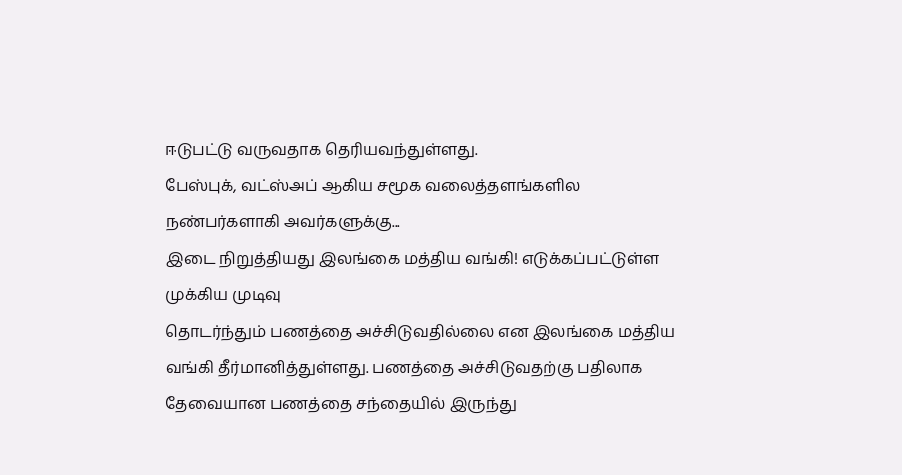ஈடுபட்டு வருவதாக தெரியவந்துள்ளது.
பேஸ்புக், வட்ஸ்அப் ஆகிய சமூக வலைத்தளங்களில நண்பர்களாகி அவர்களுக்கு...
இடை நிறுத்தியது இலங்கை மத்திய வங்கி! எடுக்கப்பட்டுள்ள முக்கிய முடிவு
தொடர்ந்தும் பணத்தை அச்சிடுவதில்லை என இலங்கை மத்திய வங்கி தீர்மானித்துள்ளது. பணத்தை அச்சிடுவதற்கு பதிலாக தேவையான பணத்தை சந்தையில் இருந்து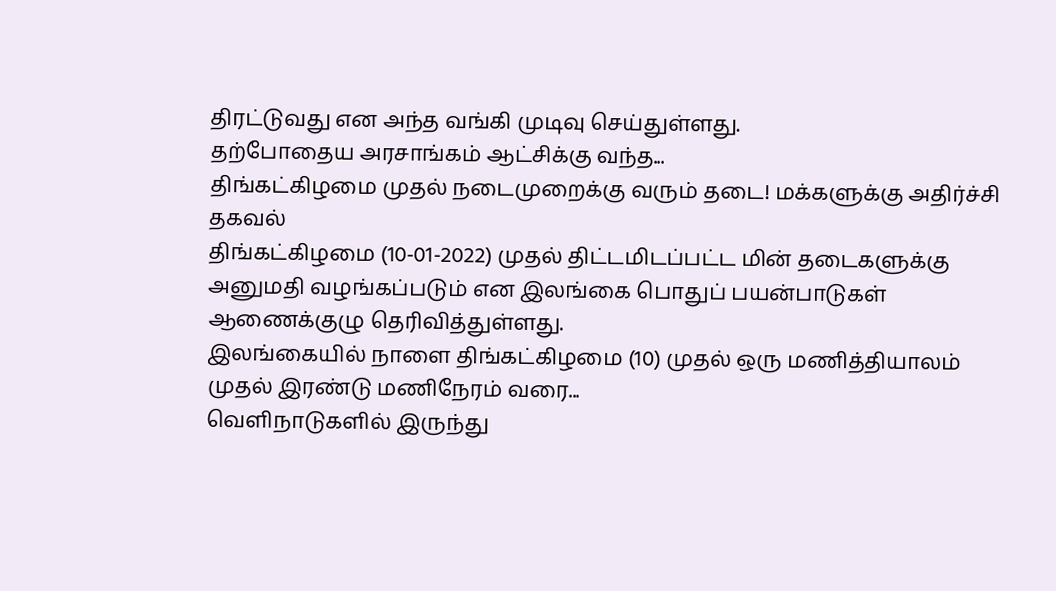திரட்டுவது என அந்த வங்கி முடிவு செய்துள்ளது.
தற்போதைய அரசாங்கம் ஆட்சிக்கு வந்த...
திங்கட்கிழமை முதல் நடைமுறைக்கு வரும் தடை! மக்களுக்கு அதிர்ச்சி தகவல்
திங்கட்கிழமை (10-01-2022) முதல் திட்டமிடப்பட்ட மின் தடைகளுக்கு அனுமதி வழங்கப்படும் என இலங்கை பொதுப் பயன்பாடுகள் ஆணைக்குழு தெரிவித்துள்ளது.
இலங்கையில் நாளை திங்கட்கிழமை (10) முதல் ஒரு மணித்தியாலம் முதல் இரண்டு மணிநேரம் வரை...
வெளிநாடுகளில் இருந்து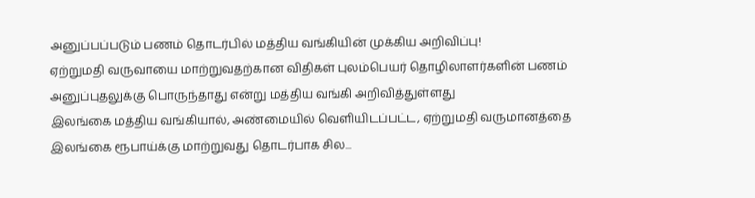அனுப்பப்படும் பணம் தொடர்பில் மத்திய வங்கியின் முக்கிய அறிவிப்பு!
ஏற்றுமதி வருவாயை மாற்றுவதற்கான விதிகள் புலம்பெயர் தொழிலாளர்களின் பணம் அனுப்புதலுக்கு பொருந்தாது என்று மத்திய வங்கி அறிவித்துள்ளது
இலங்கை மத்திய வங்கியால், அண்மையில் வெளியிடப்பட்ட, ஏற்றுமதி வருமானத்தை இலங்கை ரூபாய்க்கு மாற்றுவது தொடர்பாக சில...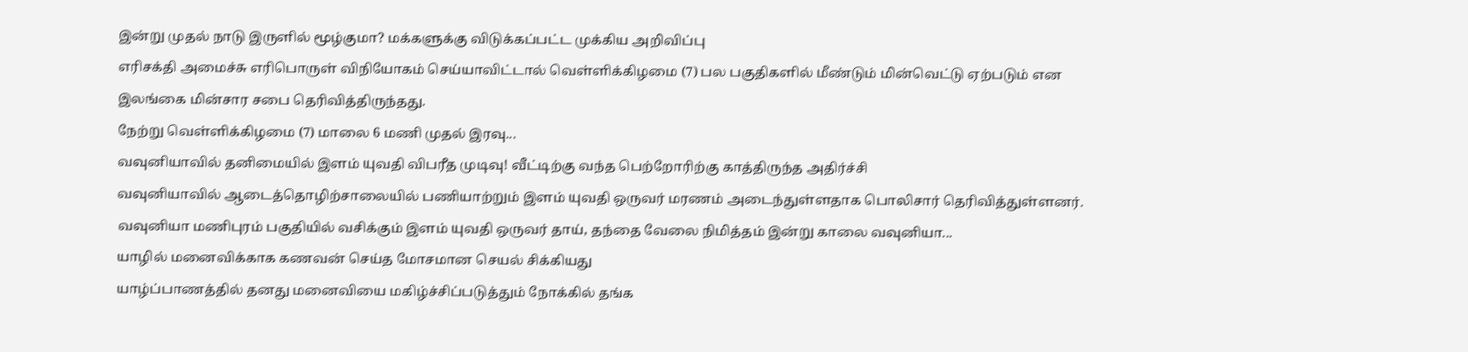இன்று முதல் நாடு இருளில் மூழ்குமா? மக்களுக்கு விடுக்கப்பட்ட முக்கிய அறிவிப்பு
எரிசக்தி அமைச்சு எரிபொருள் விநியோகம் செய்யாவிட்டால் வெள்ளிக்கிழமை (7) பல பகுதிகளில் மீண்டும் மின்வெட்டு ஏற்படும் என இலங்கை மின்சார சபை தெரிவித்திருந்தது.
நேற்று வெள்ளிக்கிழமை (7) மாலை 6 மணி முதல் இரவு...
வவுனியாவில் தனிமையில் இளம் யுவதி விபரீத முடிவு! வீட்டிற்கு வந்த பெற்றோரிற்கு காத்திருந்த அதிர்ச்சி
வவுனியாவில் ஆடைத்தொழிற்சாலையில் பணியாற்றும் இளம் யுவதி ஒருவர் மரணம் அடைந்துள்ளதாக பொலிசார் தெரிவித்துள்ளனர். வவுனியா மணிபுரம் பகுதியில் வசிக்கும் இளம் யுவதி ஒருவர் தாய், தந்தை வேலை நிமித்தம் இன்று காலை வவுனியா...
யாழில் மனைவிக்காக கணவன் செய்த மோசமான செயல் சிக்கியது
யாழ்ப்பாணத்தில் தனது மனைவியை மகிழ்ச்சிப்படுத்தும் நோக்கில் தங்க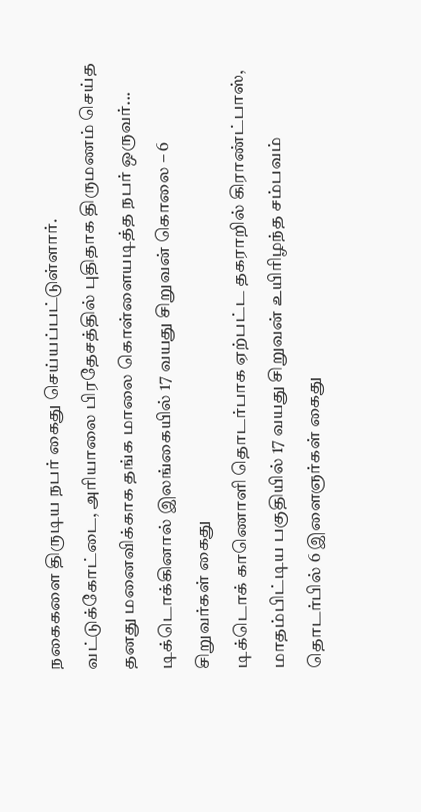நகைகளை திருடிய நபர் கைது செய்யப்பட்டுள்ளார்.
வட்டுக்கோட்டை, அரியாலை பிரதேசத்தில் புதிதாக திருமணம் செய்த தனது மனைவிக்காக தங்க மாலை கொள்ளையடித்த நபர் ஒருவர்...
டிக்டொக்கினால் இலங்கையில் 17 வயது சிறுவன் கொலை – 6 சிறுவர்கள் கைது
டிக்டொக் காணொளி தொடர்பாக ஏற்பட்ட தகராறில் கிராண்ட்பாஸ், மாதம்பிட்டிய பகுதியில் 17 வயது சிறுவன் உயிரிழந்த சம்பவம் தொடர்பில் 6 இளைஞர்கள் கைது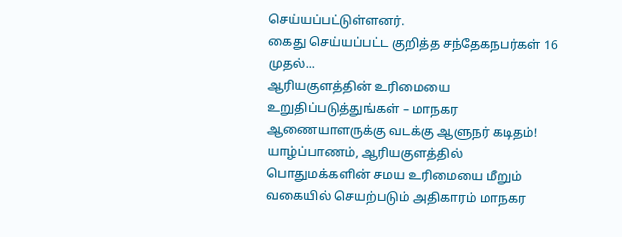செய்யப்பட்டுள்ளனர்.
கைது செய்யப்பட்ட குறித்த சந்தேகநபர்கள் 16 முதல்...
ஆரியகுளத்தின் உரிமையை உறுதிப்படுத்துங்கள் – மாநகர ஆணையாளருக்கு வடக்கு ஆளுநர் கடிதம்!
யாழ்ப்பாணம், ஆரியகுளத்தில் பொதுமக்களின் சமய உரிமையை மீறும் வகையில் செயற்படும் அதிகாரம் மாநகர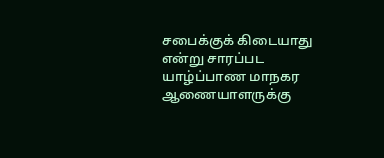சபைக்குக் கிடையாது என்று சாரப்பட யாழ்ப்பாண மாநகர ஆணையாளருக்கு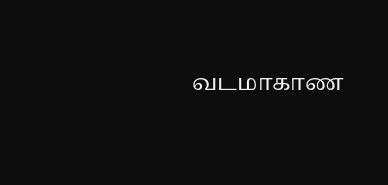வடமாகாண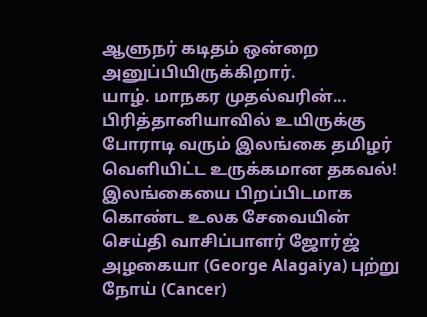ஆளுநர் கடிதம் ஒன்றை அனுப்பியிருக்கிறார்.
யாழ். மாநகர முதல்வரின்...
பிரித்தானியாவில் உயிருக்கு போராடி வரும் இலங்கை தமிழர் வெளியிட்ட உருக்கமான தகவல்!
இலங்கையை பிறப்பிடமாக கொண்ட உலக சேவையின் செய்தி வாசிப்பாளர் ஜோர்ஜ் அழகையா (George Alagaiya) புற்று நோய் (Cancer)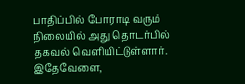பாதிப்பில் போராடி வரும் நிலையில் அது தொடர்பில் தகவல் வெளியிட்டுள்ளார்.
இதேவேளை,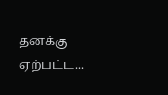தனக்கு ஏற்பட்ட...